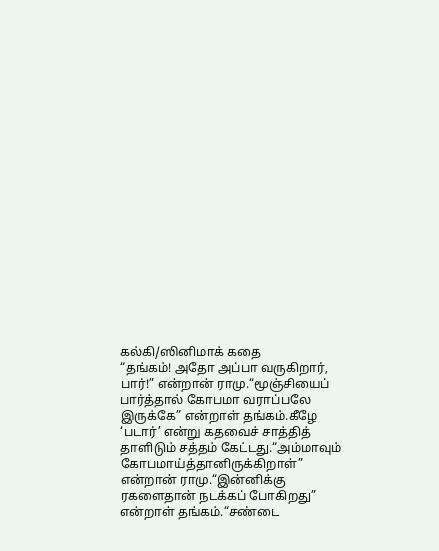கல்கி/ஸினிமாக் கதை
“தங்கம்! அதோ அப்பா வருகிறார், பார்!” என்றான் ராமு.“மூஞ்சியைப் பார்த்தால் கோபமா வராப்பலே இருக்கே” என்றாள் தங்கம்.கீழே ‘படார்’ என்று கதவைச் சாத்தித் தாளிடும் சத்தம் கேட்டது.“அம்மாவும் கோபமாய்த்தானிருக்கிறாள்” என்றான் ராமு.“இன்னிக்கு ரகளைதான் நடக்கப் போகிறது” என்றாள் தங்கம்.“சண்டை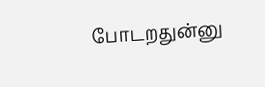போடறதுன்னு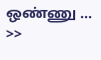ஒண்ணு …
>>